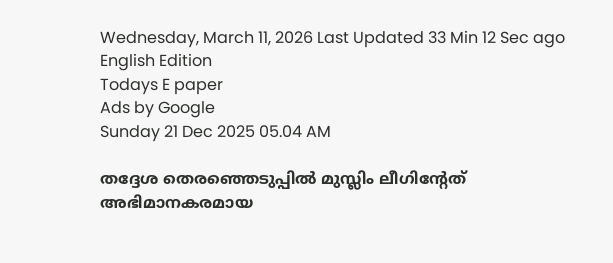Wednesday, March 11, 2026 Last Updated 33 Min 12 Sec ago English Edition
Todays E paper
Ads by Google
Sunday 21 Dec 2025 05.04 AM

തദ്ദേശ തെരഞ്ഞെടുപ്പില്‍ മുസ്ലിം ലീഗിന്റേത്‌ അഭിമാനകരമായ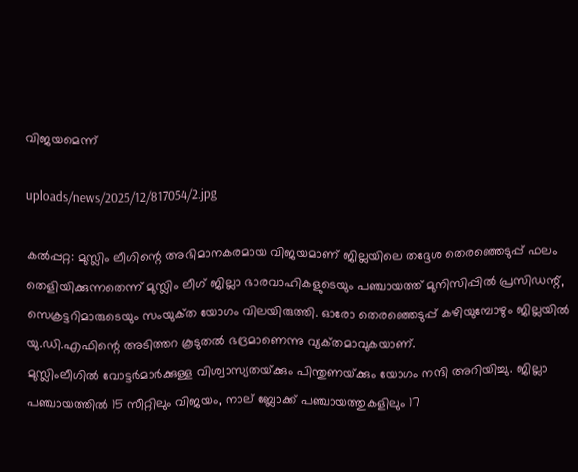വിജയമെന്ന്‌

uploads/news/2025/12/817054/2.jpg

കല്‍പ്പറ്റ: മുസ്ലിം ലീഗിന്റെ അഭിമാനകരമായ വിജയമാണ്‌ ജില്ലയിലെ തദ്ദേശ തെരഞ്ഞെടുപ്പ്‌ ഫലം തെളിയിക്കുന്നതെന്ന്‌ മുസ്ലിം ലീഗ്‌ ജില്ലാ ഭാരവാഹികളുടെയും പഞ്ചായത്ത്‌ മുനിസിപ്പില്‍ പ്രസിഡന്റ്‌, സെക്രട്ടറിമാരുടെയും സംയുക്‌ത യോഗം വിലയിരുത്തി. ഓരോ തെരഞ്ഞെടുപ്പ്‌ കഴിയുമ്പോഴും ജില്ലയില്‍ യു.ഡി.എഫിന്റെ അടിത്തറ കൂടുതല്‍ ഭദ്രമാണെന്നു വ്യക്‌തമാവുകയാണ്‌.
മുസ്ലിംലീഗില്‍ വോട്ടര്‍മാര്‍ക്കുള്ള വിശ്വാസ്യതയ്‌ക്കും പിന്തുണയ്‌ക്കും യോഗം നന്ദി അറിയിച്ചു. ജില്ലാ പഞ്ചായത്തില്‍ 15 സീറ്റിലും വിജയം, നാല്‌ ബ്ലോക്ക്‌ പഞ്ചായത്തുകളിലും 17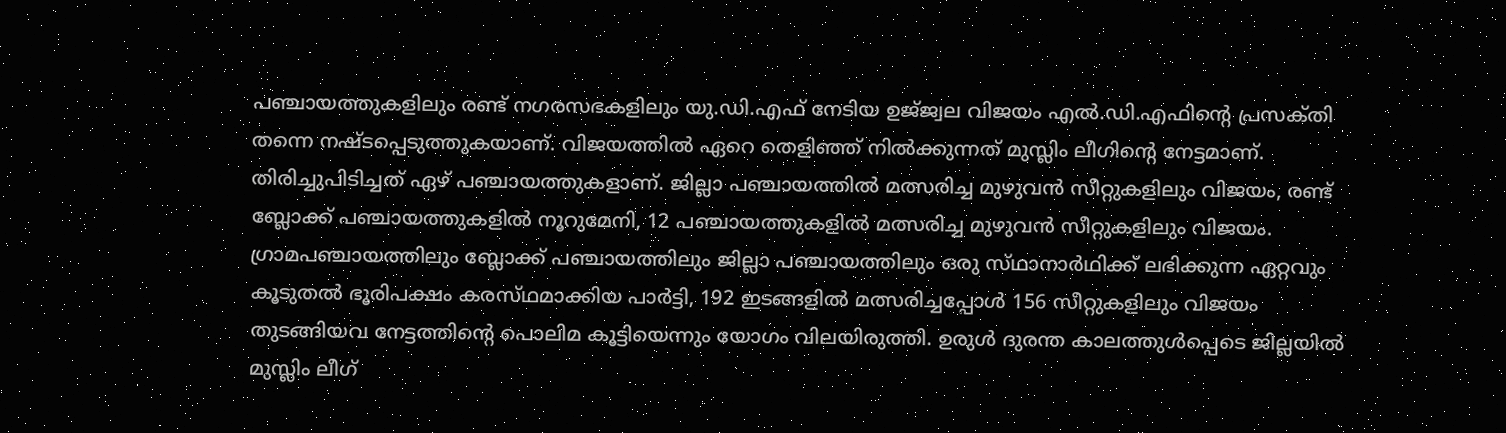പഞ്ചായത്തുകളിലും രണ്ട്‌ നഗരസഭകളിലും യു.ഡി.എഫ്‌ നേടിയ ഉജ്‌ജ്വല വിജയം എല്‍.ഡി.എഫിന്റെ പ്രസക്‌തി തന്നെ നഷ്‌ടപ്പെടുത്തുകയാണ്‌. വിജയത്തില്‍ ഏറെ തെളിഞ്ഞ്‌ നില്‍ക്കുന്നത്‌ മുസ്ലിം ലീഗിന്റെ നേട്ടമാണ്‌.
തിരിച്ചുപിടിച്ചത്‌ ഏഴ്‌ പഞ്ചായത്തുകളാണ്‌. ജില്ലാ പഞ്ചായത്തില്‍ മത്സരിച്ച മുഴുവന്‍ സീറ്റുകളിലും വിജയം, രണ്ട്‌ ബ്ലോക്ക്‌ പഞ്ചായത്തുകളില്‍ നൂറുമേനി, 12 പഞ്ചായത്തുകളില്‍ മത്സരിച്ച മുഴുവന്‍ സീറ്റുകളിലും വിജയം. ഗ്രാമപഞ്ചായത്തിലും ബ്ലോക്ക്‌ പഞ്ചായത്തിലും ജില്ലാ പഞ്ചായത്തിലും ഒരു സ്‌ഥാനാര്‍ഥിക്ക്‌ ലഭിക്കുന്ന ഏറ്റവും കൂടുതല്‍ ഭൂരിപക്ഷം കരസ്‌ഥമാക്കിയ പാര്‍ട്ടി, 192 ഇടങ്ങളില്‍ മത്സരിച്ചപ്പോള്‍ 156 സീറ്റുകളിലും വിജയം തുടങ്ങിയവ നേട്ടത്തിന്റെ പൊലിമ കൂട്ടിയെന്നും യോഗം വിലയിരുത്തി. ഉരുള്‍ ദുരന്ത കാലത്തുള്‍പ്പെടെ ജില്ലയില്‍ മുസ്ലിം ലീഗ്‌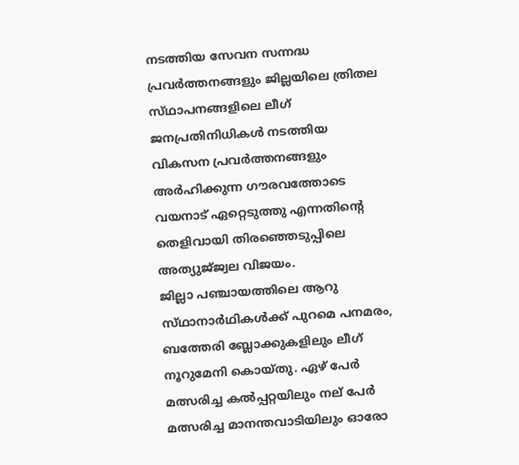നടത്തിയ സേവന സന്നദ്ധ പ്രവര്‍ത്തനങ്ങളും ജില്ലയിലെ ത്രിതല സ്‌ഥാപനങ്ങളിലെ ലീഗ്‌ ജനപ്രതിനിധികള്‍ നടത്തിയ വികസന പ്രവര്‍ത്തനങ്ങളും അര്‍ഹിക്കുന്ന ഗൗരവത്തോടെ വയനാട്‌ ഏറ്റെടുത്തു എന്നതിന്റെ തെളിവായി തിരഞ്ഞെടുപ്പിലെ അത്യുജ്‌ജ്വല വിജയം.
ജില്ലാ പഞ്ചായത്തിലെ ആറു സ്‌ഥാനാര്‍ഥികള്‍ക്ക്‌ പുറമെ പനമരം, ബത്തേരി ബ്ലോക്കുകളിലും ലീഗ്‌ നൂറുമേനി കൊയ്‌തു. ഏഴ്‌ പേര്‍ മത്സരിച്ച കല്‍പ്പറ്റയിലും നല്‌ പേര്‍ മത്സരിച്ച മാനന്തവാടിയിലും ഓരോ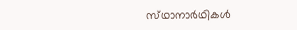സ്‌ഥാനാര്‍ഥികള്‍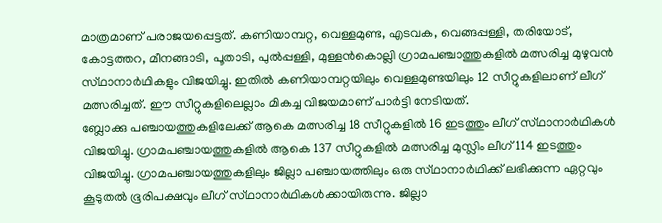മാത്രമാണ്‌ പരാജയപ്പെട്ടത്‌. കണിയാമ്പറ്റ, വെള്ളമുണ്ട, എടവക, വെങ്ങപ്പള്ളി, തരിയോട്‌, കോട്ടത്തറ, മീനങ്ങാടി, പൂതാടി, പുല്‍പ്പള്ളി, മുള്ളന്‍കൊല്ലി ഗ്രാമപഞ്ചാത്തുകളില്‍ മത്സരിച്ച മുഴുവന്‍ സ്‌ഥാനാര്‍ഥികളും വിജയിച്ചു. ഇതില്‍ കണിയാമ്പറ്റയിലും വെള്ളമുണ്ടയിലും 12 സീറ്റുകളിലാണ്‌ ലീഗ്‌ മത്സരിച്ചത്‌. ഈ സീറ്റുകളിലെല്ലാം മികച്ച വിജയമാണ്‌ പാര്‍ട്ടി നേടിയത്‌.
ബ്ലോക്കു പഞ്ചായത്തുകളിലേക്ക്‌ ആകെ മത്സരിച്ച 18 സീറ്റുകളില്‍ 16 ഇടത്തും ലീഗ്‌ സ്‌ഥാനാര്‍ഥികള്‍ വിജയിച്ചു. ഗ്രാമപഞ്ചായത്തുകളില്‍ ആകെ 137 സീറ്റുകളില്‍ മത്സരിച്ച മുസ്ലിം ലീഗ്‌ 114 ഇടത്തും വിജയിച്ചു. ഗ്രാമപഞ്ചായത്തുകളിലും ജില്ലാ പഞ്ചായത്തിലും ഒരു സ്‌ഥാനാര്‍ഥിക്ക്‌ ലഭിക്കുന്ന ഏറ്റവും കൂടുതല്‍ ഭൂരിപക്ഷവും ലീഗ്‌ സ്‌ഥാനാര്‍ഥികള്‍ക്കായിരുന്നു. ജില്ലാ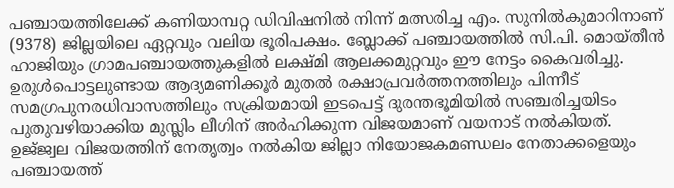പഞ്ചായത്തിലേക്ക്‌ കണിയാമ്പറ്റ ഡിവിഷനില്‍ നിന്ന്‌ മത്സരിച്ച എം. സുനില്‍കുമാറിനാണ്‌ (9378) ജില്ലയിലെ ഏറ്റവും വലിയ ഭൂരിപക്ഷം. ബ്ലോക്ക്‌ പഞ്ചായത്തില്‍ സി.പി. മൊയ്‌തീന്‍ ഹാജിയും ഗ്രാമപഞ്ചായത്തുകളില്‍ ലക്ഷ്‌മി ആലക്കമുറ്റവും ഈ നേട്ടം കൈവരിച്ചു. ഉരുള്‍പൊട്ടലുണ്ടായ ആദ്യമണിക്കൂര്‍ മുതല്‍ രക്ഷാപ്രവര്‍ത്തനത്തിലും പിന്നീട്‌ സമഗ്രപുനരധിവാസത്തിലും സക്രിയമായി ഇടപെട്ട്‌ ദുരന്തഭൂമിയില്‍ സഞ്ചരിച്ചയിടം പുതുവഴിയാക്കിയ മുസ്ലിം ലീഗിന്‌ അര്‍ഹിക്കുന്ന വിജയമാണ്‌ വയനാട്‌ നല്‍കിയത്‌.
ഉജ്‌ജ്വല വിജയത്തിന്‌ നേതൃത്വം നല്‍കിയ ജില്ലാ നിയോജകമണ്ഡലം നേതാക്കളെയും പഞ്ചായത്ത്‌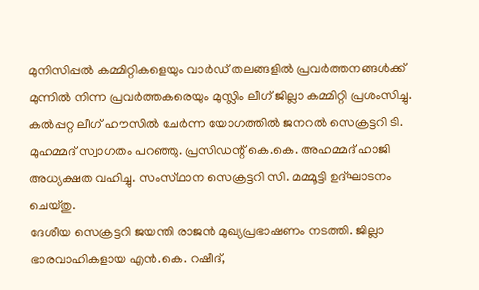മുനിസിപ്പല്‍ കമ്മിറ്റികളെയും വാര്‍ഡ്‌ തലങ്ങളില്‍ പ്രവര്‍ത്തനങ്ങള്‍ക്ക്‌ മുന്നില്‍ നിന്ന പ്രവര്‍ത്തകരെയും മുസ്ലിം ലീഗ്‌ ജില്ലാ കമ്മിറ്റി പ്രശംസിച്ചു.
കല്‍പ്പറ്റ ലീഗ്‌ ഹൗസില്‍ ചേര്‍ന്ന യോഗത്തില്‍ ജനറല്‍ സെക്രട്ടറി ടി. മുഹമ്മദ്‌ സ്വാഗതം പറഞ്ഞു. പ്രസിഡന്റ്‌ കെ.കെ. അഹമ്മദ്‌ ഹാജി അധ്യക്ഷത വഹിച്ചു. സംസ്‌ഥാന സെക്രട്ടറി സി. മമ്മൂട്ടി ഉദ്‌ഘാടനം ചെയ്‌തു.
ദേശീയ സെക്രട്ടറി ജയന്തി രാജന്‍ മുഖ്യപ്രഭാഷണം നടത്തി. ജില്ലാ ഭാരവാഹികളായ എന്‍.കെ. റഷീദ്‌,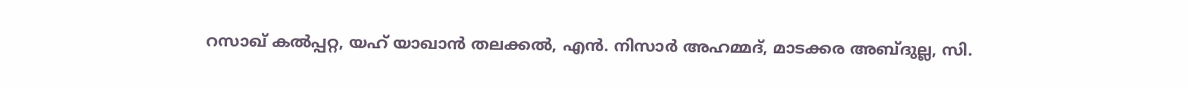റസാഖ്‌ കല്‍പ്പറ്റ, യഹ്‌ യാഖാന്‍ തലക്കല്‍, എന്‍. നിസാര്‍ അഹമ്മദ്‌, മാടക്കര അബ്‌ദുല്ല, സി.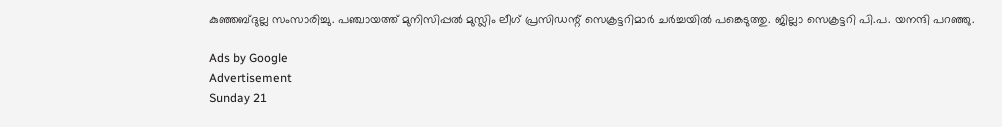കുഞ്ഞബ്‌ദുല്ല സംസാരിച്ചു. പഞ്ചായത്ത്‌ മുനിസിപ്പല്‍ മുസ്ലിം ലീഗ്‌ പ്രസിഡന്റ്‌ സെക്രട്ടറിമാര്‍ ചര്‍ച്ചയില്‍ പങ്കെടുത്തു. ജില്ലാ സെക്രട്ടറി പി.പ. യനന്ദി പറഞ്ഞു.

Ads by Google
Advertisement
Sunday 21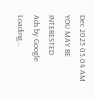Dec 2025 05.04 AM
YOU MAY BE INTERESTED
Ads by Google
Loading...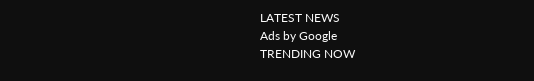LATEST NEWS
Ads by Google
TRENDING NOW